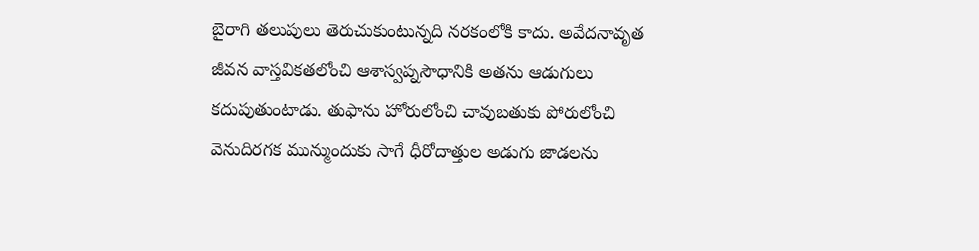బైరాగి తలుపులు తెరుచుకుంటున్నది నరకంలోకి కాదు. అవేదనావృత జీవన వాస్తవికతలోంచి ఆశాస్వప్నసౌధానికి అతను ఆడుగులు కదుపుతుంటాడు. తుఫాను హోరులోంచి చావుబతుకు పోరులోంచి వెనుదిరగక మున్ముందుకు సాగే ధీరోదాత్తుల అడుగు జాడలను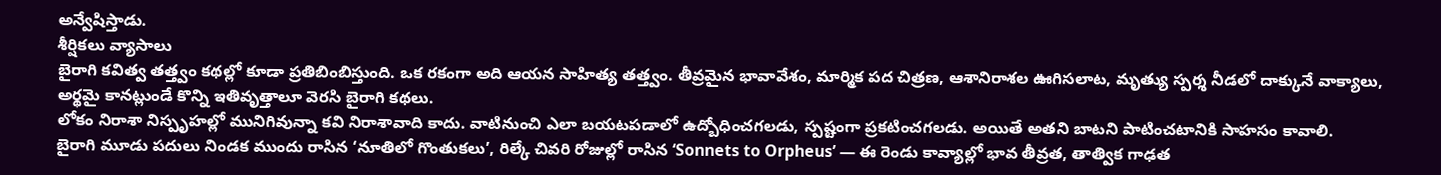అన్వేషిస్తాడు.
శీర్షికలు వ్యాసాలు
బైరాగి కవిత్వ తత్త్వం కథల్లో కూడా ప్రతిబింబిస్తుంది. ఒక రకంగా అది ఆయన సాహిత్య తత్త్వం. తీవ్రమైన భావావేశం, మార్మిక పద చిత్రణ, ఆశానిరాశల ఊగిసలాట, మృత్యు స్పర్శ నీడలో దాక్కునే వాక్యాలు, అర్థమై కానట్లుండే కొన్ని ఇతివృత్తాలూ వెరసి బైరాగి కథలు.
లోకం నిరాశా నిస్పృహల్లో మునిగివున్నా కవి నిరాశావాది కాదు. వాటినుంచి ఎలా బయటపడాలో ఉద్బోధించగలడు, స్పష్టంగా ప్రకటించగలడు. అయితే అతని బాటని పాటించటానికి సాహసం కావాలి.
బైరాగి మూడు పదులు నిండక ముందు రాసిన ‘నూతిలో గొంతుకలు’, రిల్కే చివరి రోజుల్లో రాసిన ‘Sonnets to Orpheus’ — ఈ రెండు కావ్యాల్లో భావ తీవ్రత, తాత్విక గాఢత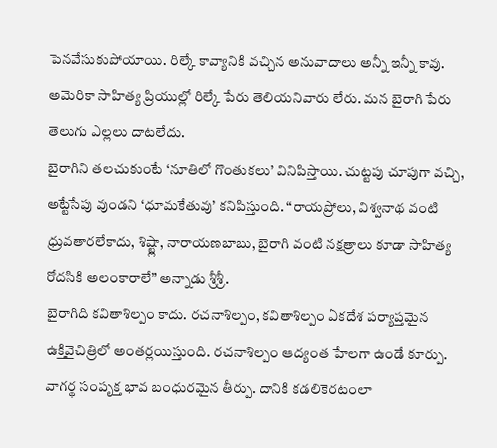పెనవేసుకుపోయాయి. రిల్కే కావ్యానికి వచ్చిన అనువాదాలు అన్నీ ఇన్నీ కావు. అమెరికా సాహిత్య ప్రియుల్లో రిల్కే పేరు తెలియనివారు లేరు. మన బైరాగి పేరు తెలుగు ఎల్లలు దాటలేదు.
బైరాగిని తలచుకుంటే ‘నూతిలో గొంతుకలు’ వినిపిస్తాయి. చుట్టపు చూపుగా వచ్చి, అట్టేసేపు వుండని ‘ధూమకేతువు’ కనిపిస్తుంది. “రాయప్రోలు, విశ్వనాథ వంటి ధ్రువతారలేకాదు, శిష్ట్లా, నారాయణబాబు, బైరాగి వంటి నక్షత్రాలు కూడా సాహిత్య రోదసికి అలంకారాలే” అన్నాడు శ్రీశ్రీ.
బైరాగిది కవితాశిల్పం కాదు. రచనాశిల్పం, కవితాశిల్పం ఏకదేశ పర్యాప్తమైన ఉక్తివైచిత్రిలో అంతర్లయిస్తుంది. రచనాశిల్పం ఆద్యంత హేలగా ఉండే కూర్పు. వాగర్థ సంపృక్త భావ బంధురమైన తీర్పు. దానికి కడలికెరటంలా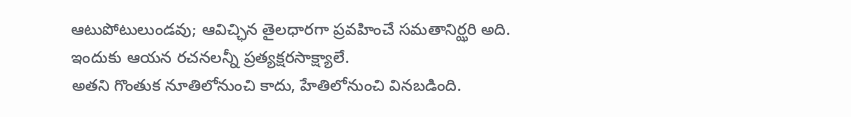ఆటుపోటులుండవు; ఆవిచ్ఛిన తైలధారగా ప్రవహించే సమతానిర్ఝరి అది. ఇందుకు ఆయన రచనలన్నీ ప్రత్యక్షరసాక్ష్యాలే.
అతని గొంతుక నూతిలోనుంచి కాదు, హేతిలోనుంచి వినబడింది.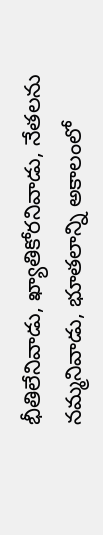భీతిలేనివాడు, ఖ్యాతికోరనివాడు, నేతలను నమ్మనివాడు, భూతలాన్ని అకాలంలో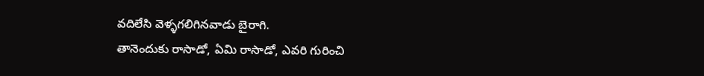వదిలేసి వెళ్ళగలిగినవాడు బైరాగి.
తానెందుకు రాసాడో, ఏమి రాసాడో, ఎవరి గురించి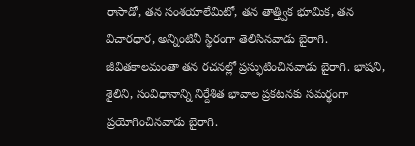రాసాడో, తన సంశయాలేమిటో, తన తాత్త్విక భూమిక, తన విచారధార, అన్నింటినీ స్థిరంగా తెలిసినవాడు బైరాగి. జీవితకాలమంతా తన రచనల్లో ప్రస్ఫుటించినవాడు బైరాగి. భాషని, శైలిని, సంవిధానాన్ని నిర్దేశిత భావాల ప్రకటనకు సమర్థంగా ప్రయోగించినవాడు బైరాగి.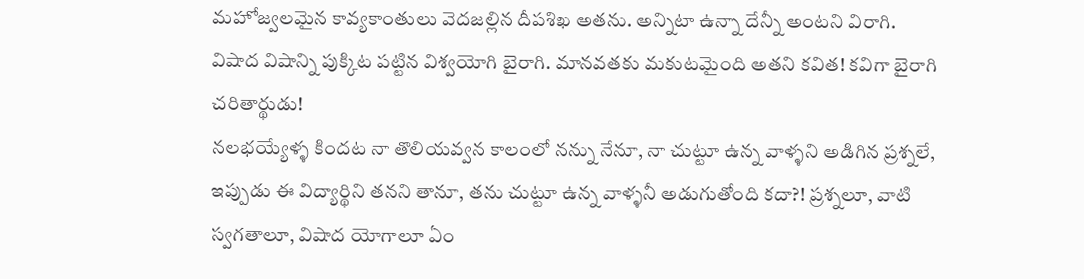మహోజ్వలమైన కావ్యకాంతులు వెదజల్లిన దీపశిఖ అతను. అన్నిటా ఉన్నా దేన్నీ అంటని విరాగి. విషాద విషాన్ని పుక్కిట పట్టిన విశ్వయోగి బైరాగి. మానవతకు మకుటమైంది అతని కవిత! కవిగా బైరాగి చరితార్థుడు!
నలభయ్యేళ్ళ కిందట నా తొలియవ్వన కాలంలో నన్ను నేనూ, నా చుట్టూ ఉన్న వాళ్ళని అడిగిన ప్రశ్నలే, ఇప్పుడు ఈ విద్యార్థిని తనని తానూ, తను చుట్టూ ఉన్న వాళ్ళనీ అడుగుతోంది కదా?! ప్రశ్నలూ, వాటి స్వగతాలూ, విషాద యోగాలూ ఏం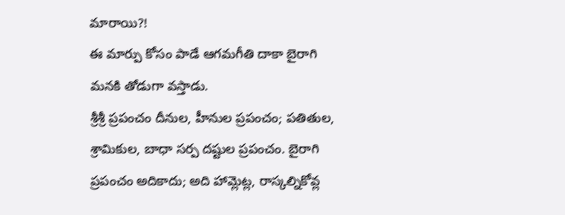మారాయి?!
ఈ మార్పు కోసం పాడే ఆగమగీతి దాకా బైరాగి మనకి తోడుగా వస్తాడు.
శ్రీశ్రీ ప్రపంచం దీనుల, హీనుల ప్రపంచం; పతితుల, శ్రామికుల, బాధా సర్ప దష్టుల ప్రపంచం. బైరాగి ప్రపంచం అదికాదు; అది హామ్లెట్ల, రాస్కల్నికోవ్ల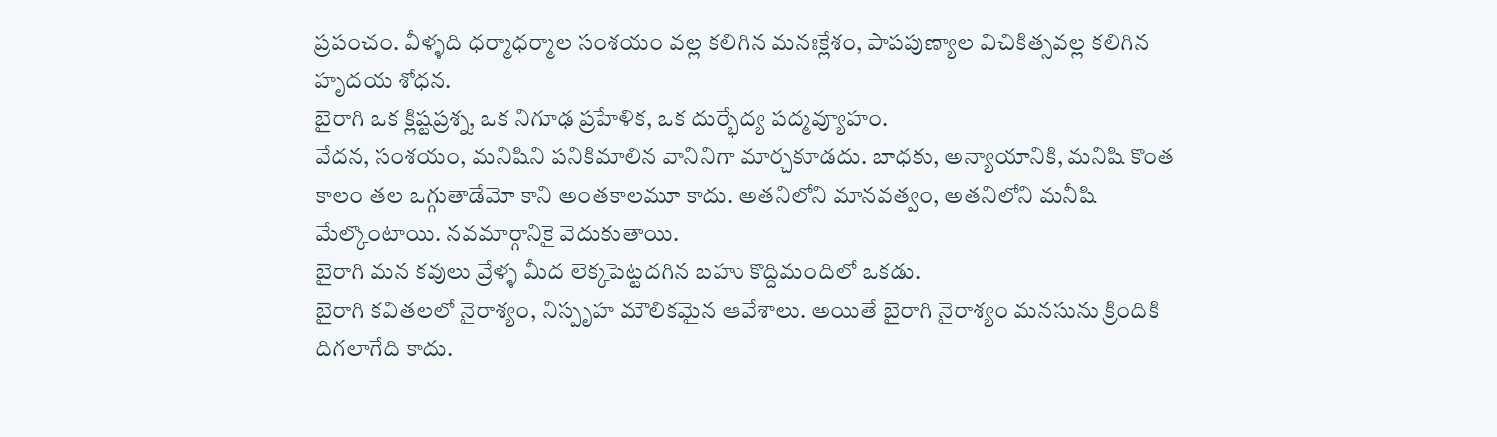ప్రపంచం. వీళ్ళది ధర్మాధర్మాల సంశయం వల్ల కలిగిన మనఃక్లేశం, పాపపుణ్యాల విచికిత్సవల్ల కలిగిన హృదయ శోధన.
బైరాగి ఒక క్లిష్టప్రశ్న, ఒక నిగూఢ ప్రహేళిక, ఒక దుర్భేద్య పద్మవ్యూహం.
వేదన, సంశయం, మనిషిని పనికిమాలిన వానినిగా మార్చకూడదు. బాధకు, అన్యాయానికి, మనిషి కొంత కాలం తల ఒగ్గుతాడేమో కాని అంతకాలమూ కాదు. అతనిలోని మానవత్వం, అతనిలోని మనీషి మేల్కొంటాయి. నవమార్గానికై వెదుకుతాయి.
బైరాగి మన కవులు వ్రేళ్ళ మీద లెక్కపెట్టదగిన బహు కొద్దిమందిలో ఒకడు.
బైరాగి కవితలలో నైరాశ్యం, నిస్పృహ మౌలికమైన ఆవేశాలు. అయితే బైరాగి నైరాశ్యం మనసును క్రిందికి దిగలాగేది కాదు.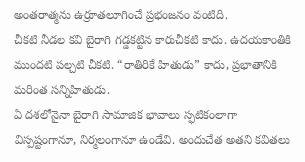అంతరాత్మను ఉర్రూతలూగించే ప్రభంజనం వంటిది.
చీకటి నీడల కవి బైరాగి గడ్డకట్టిన కారుచీకటి కాదు. ఉదయకాంతికి ముందటి పల్చటి చీకటి. “రాతిరికే హితుడు” కాదు, ప్రభాతానికి మరింత సన్నిహితుడు.
ఏ దశలోనైనా బైరాగి సామాజిక భావాలు స్ఫటికంలాగా విస్పష్టంగానూ, నిర్మలంగానూ ఉండేవి. అందుచేత అతని కవితలు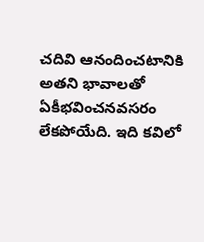చదివి ఆనందించటానికి అతని భావాలతో ఏకీభవించనవసరం లేకపోయేది. ఇది కవిలో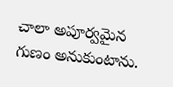చాలా అపూర్వమైన గుణం అనుకుంటాను.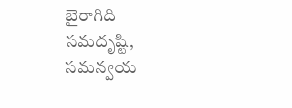బైరాగిది సమదృష్టి, సమన్వయ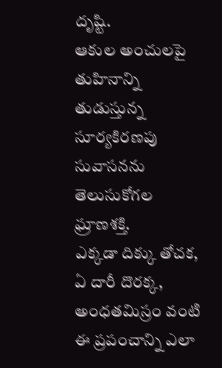దృష్టి.
ఆకుల అంచులపై తుహినాన్ని తుడుస్తున్న సూర్యకిరణపు సువాసనను తెలుసుకోగల ఘ్రాణశక్తి.
ఎక్కడా దిక్కు తోచక, ఏ దారీ దొరక్క, అంధతమిస్రం వంటి ఈ ప్రపంచాన్ని ఎలా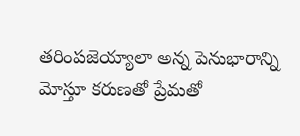తరింపజెయ్యాలా అన్న పెనుభారాన్ని మోస్తూ కరుణతో ప్రేమతో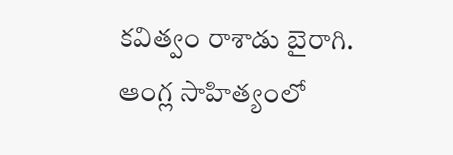కవిత్వం రాశాడు బైరాగి.
ఆంగ్ల సాహిత్యంలో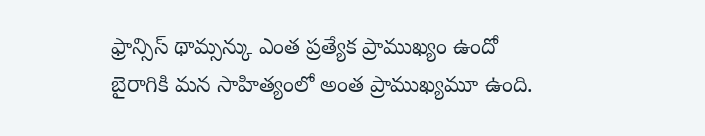ఫ్రాన్సిస్ థామ్సన్కు ఎంత ప్రత్యేక ప్రాముఖ్యం ఉందో బైరాగికి మన సాహిత్యంలో అంత ప్రాముఖ్యమూ ఉంది.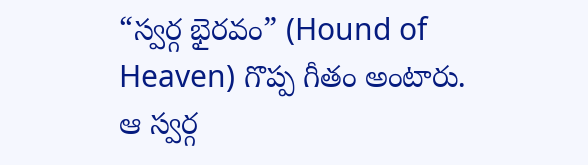“స్వర్గ భైరవం” (Hound of Heaven) గొప్ప గీతం అంటారు. ఆ స్వర్గ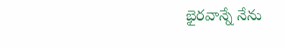భైరవాన్నే నేను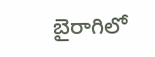బైరాగిలో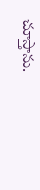చూస్తాను.